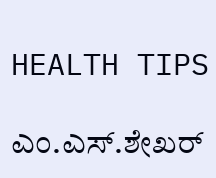HEALTH TIPS

ಎಂ.ಎಸ್.ಶೇಖರ್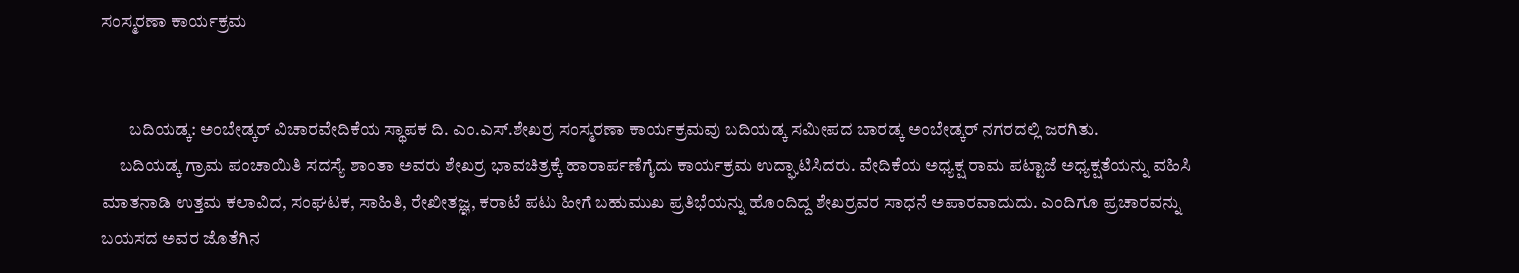ಸಂಸ್ಮರಣಾ ಕಾರ್ಯಕ್ರಮ


        ಬದಿಯಡ್ಕ: ಅಂಬೇಡ್ಕರ್ ವಿಚಾರವೇದಿಕೆಯ ಸ್ಥಾಪಕ ದಿ. ಎಂ.ಎಸ್.ಶೇಖರ್‍ರ ಸಂಸ್ಮರಣಾ ಕಾರ್ಯಕ್ರಮವು ಬದಿಯಡ್ಕ ಸಮೀಪದ ಬಾರಡ್ಕ ಅಂಬೇಡ್ಕರ್ ನಗರದಲ್ಲಿ ಜರಗಿತು.
     ಬದಿಯಡ್ಕ ಗ್ರಾಮ ಪಂಚಾಯಿತಿ ಸದಸ್ಯೆ ಶಾಂತಾ ಅವರು ಶೇಖರ್‍ರ ಭಾವಚಿತ್ರಕ್ಕೆ ಹಾರಾರ್ಪಣೆಗೈದು ಕಾರ್ಯಕ್ರಮ ಉದ್ಘಾಟಿಸಿದರು. ವೇದಿಕೆಯ ಅಧ್ಯಕ್ಷ ರಾಮ ಪಟ್ಟಾಜೆ ಅಧ್ಯಕ್ಷತೆಯನ್ನು ವಹಿಸಿ ಮಾತನಾಡಿ ಉತ್ತಮ ಕಲಾವಿದ, ಸಂಘಟಕ, ಸಾಹಿತಿ, ರೇಖೀತಜ್ಞ, ಕರಾಟೆ ಪಟು ಹೀಗೆ ಬಹುಮುಖ ಪ್ರತಿಭೆಯನ್ನು ಹೊಂದಿದ್ದ ಶೇಖರ್‍ರವರ ಸಾಧನೆ ಅಪಾರವಾದುದು. ಎಂದಿಗೂ ಪ್ರಚಾರವನ್ನು ಬಯಸದ ಅವರ ಜೊತೆಗಿನ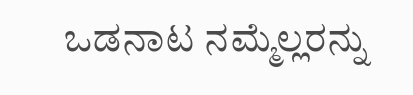ಒಡನಾಟ ನಮ್ಮೆಲ್ಲರನ್ನು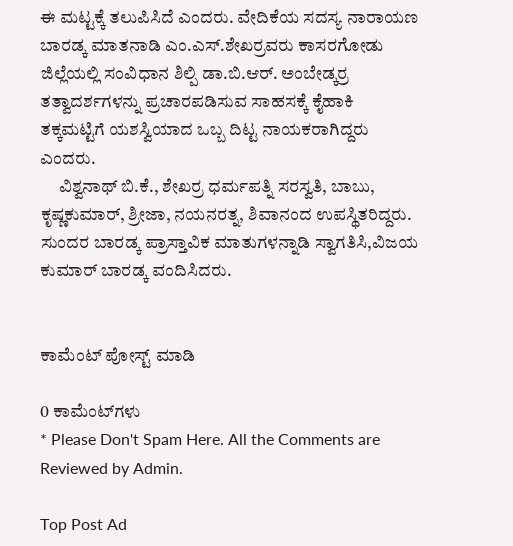ಈ ಮಟ್ಟಕ್ಕೆ ತಲುಪಿಸಿದೆ ಎಂದರು. ವೇದಿಕೆಯ ಸದಸ್ಯ ನಾರಾಯಣ ಬಾರಡ್ಕ ಮಾತನಾಡಿ ಎಂ.ಎಸ್.ಶೇಖರ್‍ರವರು ಕಾಸರಗೋಡು ಜಿಲ್ಲೆಯಲ್ಲಿ ಸಂವಿಧಾನ ಶಿಲ್ಪಿ ಡಾ.ಬಿ.ಆರ್. ಅಂಬೇಡ್ಕರ್‍ರ ತತ್ವಾದರ್ಶಗಳನ್ನು ಪ್ರಚಾರಪಡಿಸುವ ಸಾಹಸಕ್ಕೆ ಕೈಹಾಕಿ ತಕ್ಕಮಟ್ಟಿಗೆ ಯಶಸ್ವಿಯಾದ ಒಬ್ಬ ದಿಟ್ಟ ನಾಯಕರಾಗಿದ್ದರು ಎಂದರು.
     ವಿಶ್ವನಾಥ್ ಬಿ.ಕೆ., ಶೇಖರ್‍ರ ಧರ್ಮಪತ್ನಿ ಸರಸ್ವತಿ, ಬಾಬು, ಕೃಷ್ಣಕುಮಾರ್, ಶ್ರೀಜಾ, ನಯನರತ್ನ, ಶಿವಾನಂದ ಉಪಸ್ಥಿತರಿದ್ದರು. ಸುಂದರ ಬಾರಡ್ಕ ಪ್ರಾಸ್ತಾವಿಕ ಮಾತುಗಳನ್ನಾಡಿ ಸ್ವಾಗತಿಸಿ,ವಿಜಯ ಕುಮಾರ್ ಬಾರಡ್ಕ ವಂದಿಸಿದರು.


ಕಾಮೆಂಟ್‌‌ ಪೋಸ್ಟ್‌ ಮಾಡಿ

0 ಕಾಮೆಂಟ್‌ಗಳು
* Please Don't Spam Here. All the Comments are Reviewed by Admin.

Top Post Ad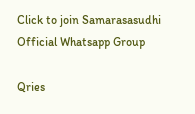Click to join Samarasasudhi Official Whatsapp Group

Qries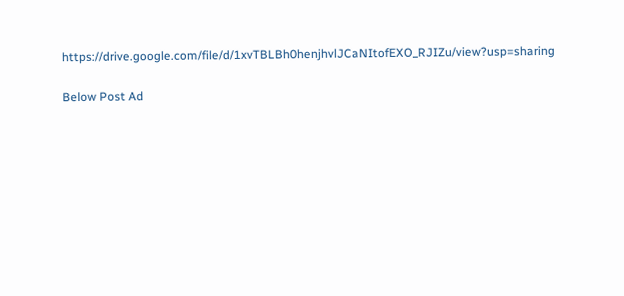https://drive.google.com/file/d/1xvTBLBh0henjhvlJCaNItofEXO_RJIZu/view?usp=sharing

Below Post Ad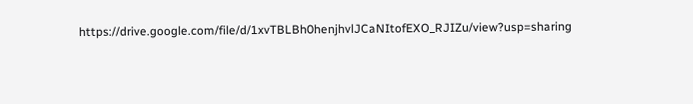https://drive.google.com/file/d/1xvTBLBh0henjhvlJCaNItofEXO_RJIZu/view?usp=sharing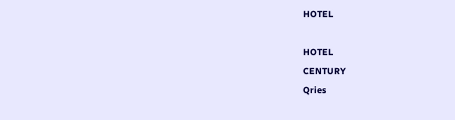HOTEL

HOTEL
CENTURY
Qries